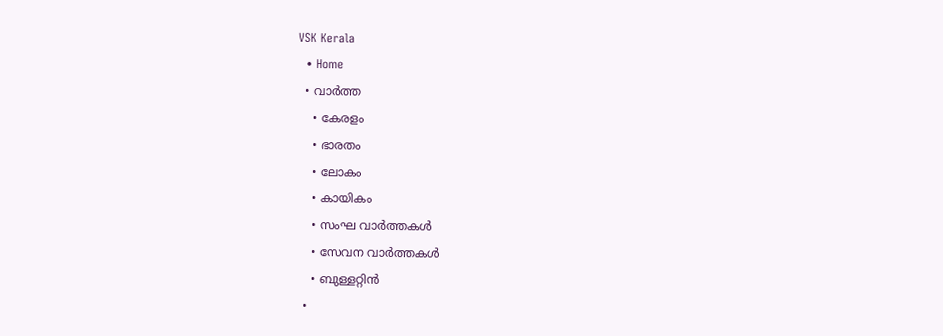VSK Kerala
  • Home
  • വാര്‍ത്ത
    • കേരളം
    • ഭാരതം
    • ലോകം
    • കായികം
    • സംഘ വാര്‍ത്തകള്‍
    • സേവന വാര്‍ത്തകള്‍
    • ബുള്ളറ്റിൻ
  •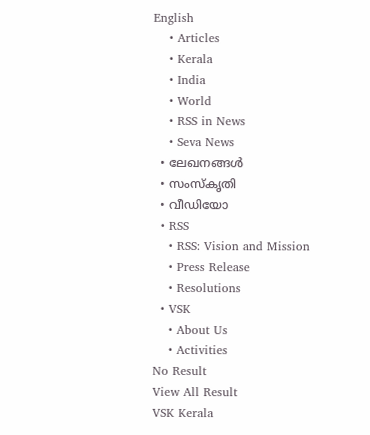English
    • Articles
    • Kerala
    • India
    • World
    • RSS in News
    • Seva News
  • ലേഖനങ്ങള്‍
  • സംസ്കൃതി
  • വീഡിയോ
  • RSS
    • RSS: Vision and Mission
    • Press Release
    • Resolutions
  • VSK
    • About Us
    • Activities
No Result
View All Result
VSK Kerala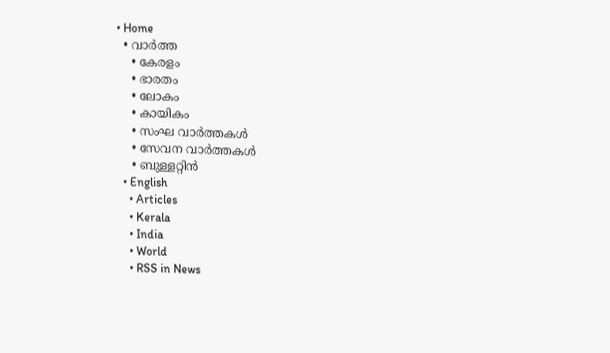• Home
  • വാര്‍ത്ത
    • കേരളം
    • ഭാരതം
    • ലോകം
    • കായികം
    • സംഘ വാര്‍ത്തകള്‍
    • സേവന വാര്‍ത്തകള്‍
    • ബുള്ളറ്റിൻ
  • English
    • Articles
    • Kerala
    • India
    • World
    • RSS in News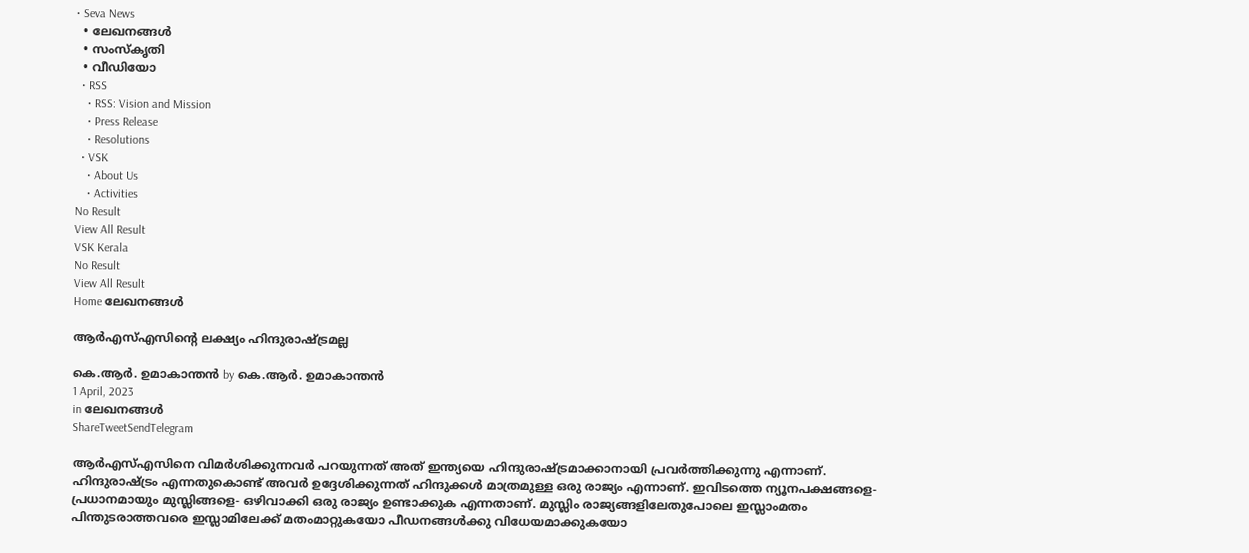• Seva News
  • ലേഖനങ്ങള്‍
  • സംസ്കൃതി
  • വീഡിയോ
  • RSS
    • RSS: Vision and Mission
    • Press Release
    • Resolutions
  • VSK
    • About Us
    • Activities
No Result
View All Result
VSK Kerala
No Result
View All Result
Home ലേഖനങ്ങള്‍

ആര്‍എസ്എസിന്‍റെ ലക്ഷ്യം ഹിന്ദുരാഷ്ട്രമല്ല

കെ.ആര്‍. ഉമാകാന്തന്‍ by കെ.ആര്‍. ഉമാകാന്തന്‍
1 April, 2023
in ലേഖനങ്ങള്‍
ShareTweetSendTelegram

ആര്‍എസ്എസിനെ വിമര്‍ശിക്കുന്നവര്‍ പറയുന്നത് അത് ഇന്ത്യയെ ഹിന്ദുരാഷ്ട്രമാക്കാനായി പ്രവര്‍ത്തിക്കുന്നു എന്നാണ്. ഹിന്ദുരാഷ്ട്രം എന്നതുകൊണ്ട് അവര്‍ ഉദ്ദേശിക്കുന്നത് ഹിന്ദുക്കള്‍ മാത്രമുള്ള ഒരു രാജ്യം എന്നാണ്. ഇവിടത്തെ ന്യൂനപക്ഷങ്ങളെ-പ്രധാനമായും മുസ്ലിങ്ങളെ- ഒഴിവാക്കി ഒരു രാജ്യം ഉണ്ടാക്കുക എന്നതാണ്. മുസ്ലിം രാജ്യങ്ങളിലേതുപോലെ ഇസ്ലാംമതം പിന്തുടരാത്തവരെ ഇസ്ലാമിലേക്ക് മതംമാറ്റുകയോ പീഡനങ്ങള്‍ക്കു വിധേയമാക്കുകയോ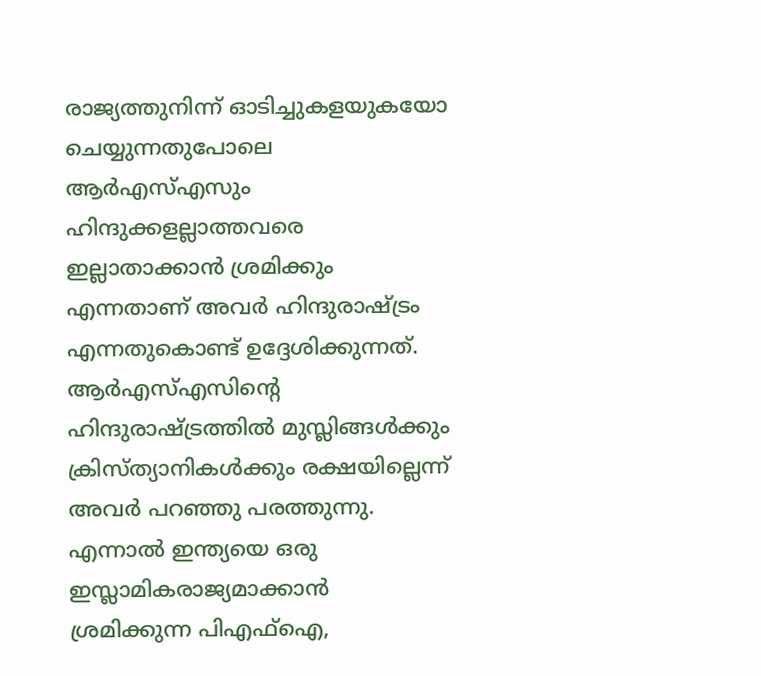രാജ്യത്തുനിന്ന് ഓടിച്ചുകളയുകയോ ചെയ്യുന്നതുപോലെ ആര്‍എസ്എസും ഹിന്ദുക്കളല്ലാത്തവരെ ഇല്ലാതാക്കാന്‍ ശ്രമിക്കും എന്നതാണ് അവര്‍ ഹിന്ദുരാഷ്ട്രം എന്നതുകൊണ്ട് ഉദ്ദേശിക്കുന്നത്. ആര്‍എസ്എസിന്‍റെ ഹിന്ദുരാഷ്ട്രത്തില്‍ മുസ്ലിങ്ങള്‍ക്കും ക്രിസ്ത്യാനികള്‍ക്കും രക്ഷയില്ലെന്ന് അവര്‍ പറഞ്ഞു പരത്തുന്നു. എന്നാല്‍ ഇന്ത്യയെ ഒരു ഇസ്ലാമികരാജ്യമാക്കാന്‍ ശ്രമിക്കുന്ന പിഎഫ്‌ഐ,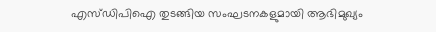എസ്ഡിപിഐ തുടങ്ങിയ സംഘടനകളുമായി ആഭിമുഖ്യം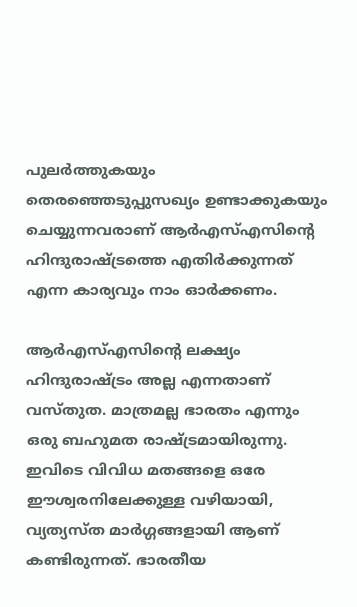പുലര്‍ത്തുകയും തെരഞ്ഞെടുപ്പുസഖ്യം ഉണ്ടാക്കുകയും ചെയ്യുന്നവരാണ് ആര്‍എസ്എസിന്‍റെ ഹിന്ദുരാഷ്ട്രത്തെ എതിര്‍ക്കുന്നത് എന്ന കാര്യവും നാം ഓര്‍ക്കണം.

ആര്‍എസ്എസിന്‍റെ ലക്ഷ്യം ഹിന്ദുരാഷ്ട്രം അല്ല എന്നതാണ് വസ്തുത. മാത്രമല്ല ഭാരതം എന്നും ഒരു ബഹുമത രാഷ്ട്രമായിരുന്നു. ഇവിടെ വിവിധ മതങ്ങളെ ഒരേ ഈശ്വരനിലേക്കുള്ള വഴിയായി, വ്യത്യസ്ത മാര്‍ഗ്ഗങ്ങളായി ആണ് കണ്ടിരുന്നത്. ഭാരതീയ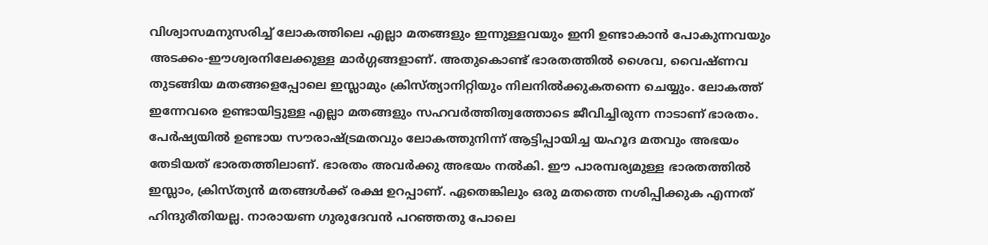വിശ്വാസമനുസരിച്ച് ലോകത്തിലെ എല്ലാ മതങ്ങളും ഇന്നുള്ളവയും ഇനി ഉണ്ടാകാന്‍ പോകുന്നവയും അടക്കം-ഈശ്വരനിലേക്കുള്ള മാര്‍ഗ്ഗങ്ങളാണ്. അതുകൊണ്ട് ഭാരതത്തില്‍ ശൈവ, വൈഷ്ണവ തുടങ്ങിയ മതങ്ങളെപ്പോലെ ഇസ്ലാമും ക്രിസ്ത്യാനിറ്റിയും നിലനില്‍ക്കുകതന്നെ ചെയ്യും. ലോകത്ത് ഇന്നേവരെ ഉണ്ടായിട്ടുള്ള എല്ലാ മതങ്ങളും സഹവര്‍ത്തിത്വത്തോടെ ജീവിച്ചിരുന്ന നാടാണ് ഭാരതം. പേര്‍ഷ്യയില്‍ ഉണ്ടായ സൗരാഷ്ട്രമതവും ലോകത്തുനിന്ന് ആട്ടിപ്പായിച്ച യഹൂദ മതവും അഭയം തേടിയത് ഭാരതത്തിലാണ്. ഭാരതം അവര്‍ക്കു അഭയം നല്‍കി. ഈ പാരമ്പര്യമുള്ള ഭാരതത്തില്‍ ഇസ്ലാം, ക്രിസ്ത്യന്‍ മതങ്ങള്‍ക്ക് രക്ഷ ഉറപ്പാണ്. ഏതെങ്കിലും ഒരു മതത്തെ നശിപ്പിക്കുക എന്നത് ഹിന്ദുരീതിയല്ല. നാരായണ ഗുരുദേവന്‍ പറഞ്ഞതു പോലെ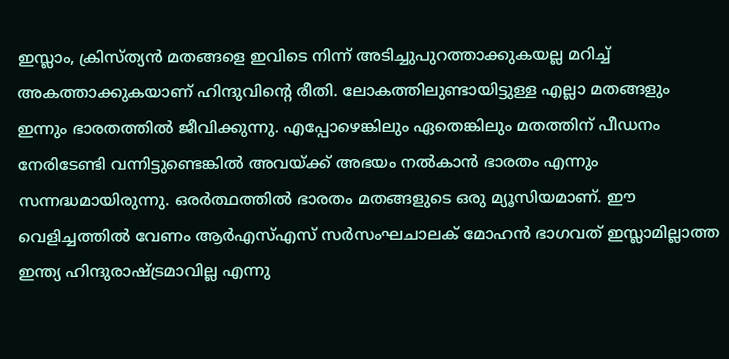ഇസ്ലാം, ക്രിസ്ത്യന്‍ മതങ്ങളെ ഇവിടെ നിന്ന് അടിച്ചുപുറത്താക്കുകയല്ല മറിച്ച് അകത്താക്കുകയാണ് ഹിന്ദുവിന്‍റെ രീതി. ലോകത്തിലുണ്ടായിട്ടുള്ള എല്ലാ മതങ്ങളും ഇന്നും ഭാരതത്തില്‍ ജീവിക്കുന്നു. എപ്പോഴെങ്കിലും ഏതെങ്കിലും മതത്തിന് പീഡനം നേരിടേണ്ടി വന്നിട്ടുണ്ടെങ്കില്‍ അവയ്ക്ക് അഭയം നല്‍കാന്‍ ഭാരതം എന്നും സന്നദ്ധമായിരുന്നു. ഒരര്‍ത്ഥത്തില്‍ ഭാരതം മതങ്ങളുടെ ഒരു മ്യൂസിയമാണ്. ഈ വെളിച്ചത്തില്‍ വേണം ആര്‍എസ്എസ് സര്‍സംഘചാലക് മോഹന്‍ ഭാഗവത് ഇസ്ലാമില്ലാത്ത ഇന്ത്യ ഹിന്ദുരാഷ്ട്രമാവില്ല എന്നു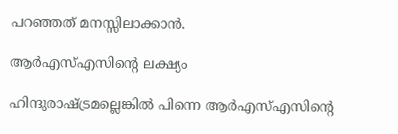പറഞ്ഞത് മനസ്സിലാക്കാന്‍.

ആര്‍എസ്എസിന്‍റെ ലക്ഷ്യം

ഹിന്ദുരാഷ്ട്രമല്ലെങ്കില്‍ പിന്നെ ആര്‍എസ്എസിന്‍റെ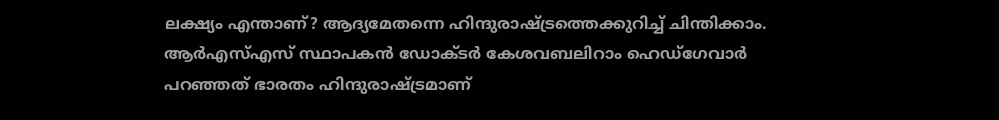ലക്ഷ്യം എന്താണ്? ആദ്യമേതന്നെ ഹിന്ദുരാഷ്ട്രത്തെക്കുറിച്ച് ചിന്തിക്കാം. ആര്‍എസ്എസ് സ്ഥാപകന്‍ ഡോക്ടര്‍ കേശവബലിറാം ഹെഡ്‌ഗേവാര്‍ പറഞ്ഞത് ഭാരതം ഹിന്ദുരാഷ്ട്രമാണ്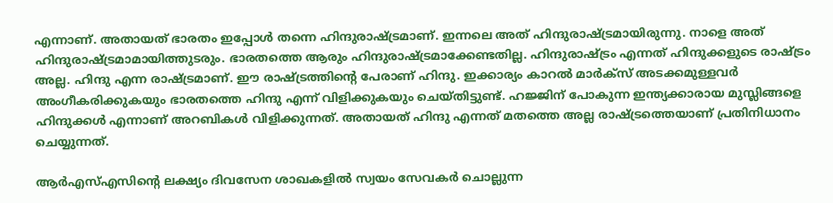എന്നാണ്. അതായത് ഭാരതം ഇപ്പോള്‍ തന്നെ ഹിന്ദുരാഷ്ട്രമാണ്. ഇന്നലെ അത് ഹിന്ദുരാഷ്ട്രമായിരുന്നു. നാളെ അത് ഹിന്ദുരാഷ്ട്രമാമായിത്തുടരും. ഭാരതത്തെ ആരും ഹിന്ദുരാഷ്ട്രമാക്കേണ്ടതില്ല. ഹിന്ദുരാഷ്ട്രം എന്നത് ഹിന്ദുക്കളുടെ രാഷ്ട്രം അല്ല. ഹിന്ദു എന്ന രാഷ്ട്രമാണ്. ഈ രാഷ്ട്രത്തിന്‍റെ പേരാണ് ഹിന്ദു. ഇക്കാര്യം കാറല്‍ മാര്‍ക്‌സ് അടക്കമുള്ളവര്‍ അംഗീകരിക്കുകയും ഭാരതത്തെ ഹിന്ദു എന്ന് വിളിക്കുകയും ചെയ്തിട്ടുണ്ട്. ഹജ്ജിന് പോകുന്ന ഇന്ത്യക്കാരായ മുസ്ലിങ്ങളെ ഹിന്ദുക്കള്‍ എന്നാണ് അറബികള്‍ വിളിക്കുന്നത്. അതായത് ഹിന്ദു എന്നത് മതത്തെ അല്ല രാഷ്ട്രത്തെയാണ് പ്രതിനിധാനം ചെയ്യുന്നത്.

ആര്‍എസ്എസിന്‍റെ ലക്ഷ്യം ദിവസേന ശാഖകളിൽ സ്വയം സേവകർ ചൊല്ലുന്ന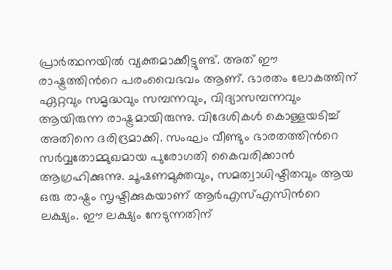പ്രാർത്ഥനയിൽ വ്യക്തമാക്കീട്ടുണ്ട്. അത് ഈ രാഷ്ട്രത്തിന്‍റെ പരംവൈഭവം ആണ്. ഭാരതം ലോകത്തിന് ഏറ്റവും സമൃദ്ധവും സമ്പന്നവും, വിദ്യാസമ്പന്നവും ആയിരുന്ന രാഷ്ട്രമായിരുന്നു. വിദേശികൾ കൊള്ളയടിച്ച് അതിനെ ദരിദ്രമാക്കി. സംഘം വീണ്ടും ഭാരതത്തിന്‍റെ സർവ്വതോമ്മുഖമായ പുരോഗതി കൈവരിക്കാൻ ആഗ്രഹിക്കുന്നു. ചൂഷണമുക്തവും, സമത്വാധിഷ്ടിതവും ആയ ഒരു രാഷ്ട്രം സൃഷ്ടിക്കുകയാണ് ആര്‍എസ്എസിന്‍റെ ലക്ഷ്യം. ഈ ലക്ഷ്യം നേടുന്നതിന്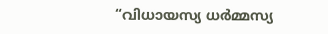“വിധായസ്യ ധർമ്മസ്യ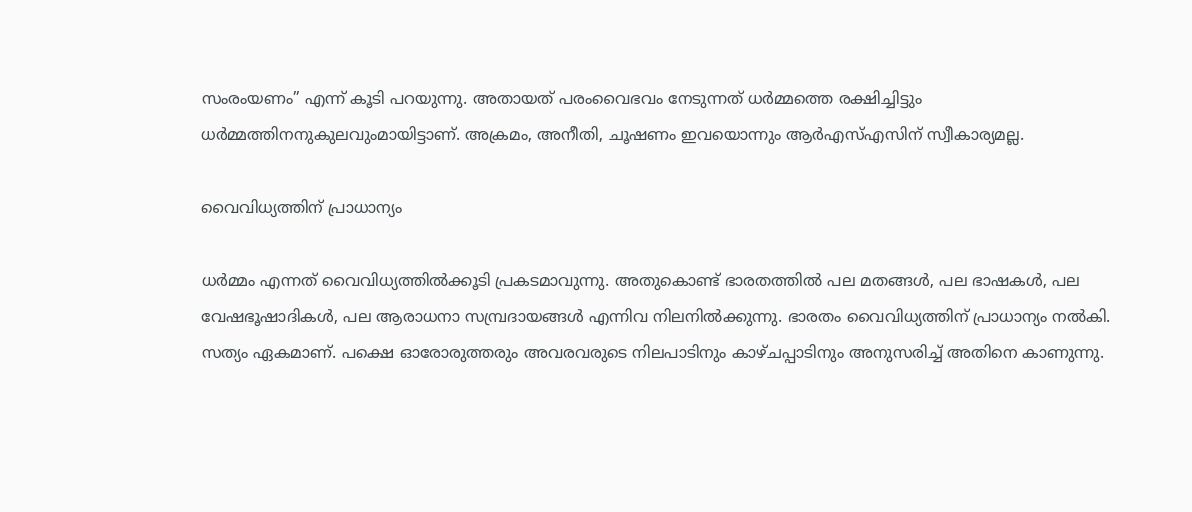സംരംയണം” എന്ന് കൂടി പറയുന്നു. അതായത് പരംവൈഭവം നേടുന്നത് ധർമ്മത്തെ രക്ഷിച്ചിട്ടും ധർമ്മത്തിനനുകുലവുംമായിട്ടാണ്. അക്രമം, അനീതി, ചൂഷണം ഇവയൊന്നും ആര്‍എസ്എസിന് സ്വീകാര്യമല്ല.

വൈവിധ്യത്തിന് പ്രാധാന്യം

ധര്‍മ്മം എന്നത് വൈവിധ്യത്തില്‍ക്കൂടി പ്രകടമാവുന്നു. അതുകൊണ്ട് ഭാരതത്തില്‍ പല മതങ്ങള്‍, പല ഭാഷകള്‍, പല വേഷഭൂഷാദികള്‍, പല ആരാധനാ സമ്പ്രദായങ്ങള്‍ എന്നിവ നിലനില്‍ക്കുന്നു. ഭാരതം വൈവിധ്യത്തിന് പ്രാധാന്യം നല്‍കി. സത്യം ഏകമാണ്. പക്ഷെ ഓരോരുത്തരും അവരവരുടെ നിലപാടിനും കാഴ്ചപ്പാടിനും അനുസരിച്ച് അതിനെ കാണുന്നു.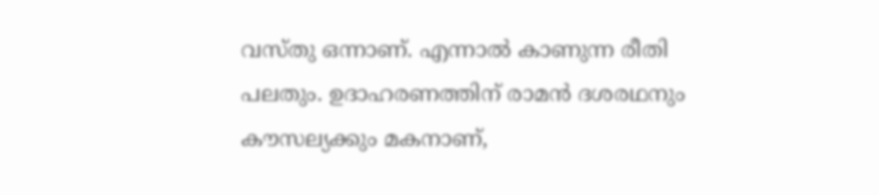വസ്തു ഒന്നാണ്. എന്നാല്‍ കാണുന്ന രീതി പലതും. ഉദാഹരണത്തിന് രാമന്‍ ദശരഥനും കൗസല്യക്കും മകനാണ്,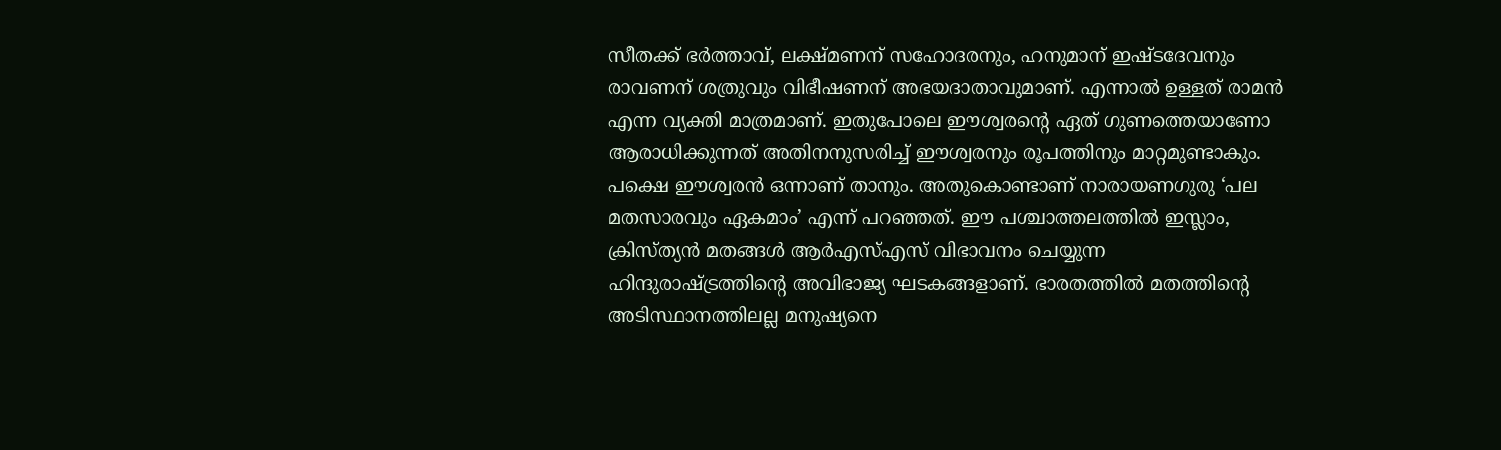സീതക്ക് ഭര്‍ത്താവ്, ലക്ഷ്മണന് സഹോദരനും, ഹനുമാന് ഇഷ്ടദേവനും രാവണന് ശത്രുവും വിഭീഷണന് അഭയദാതാവുമാണ്. എന്നാല്‍ ഉള്ളത് രാമന്‍ എന്ന വ്യക്തി മാത്രമാണ്. ഇതുപോലെ ഈശ്വരന്‍റെ ഏത് ഗുണത്തെയാണോ ആരാധിക്കുന്നത് അതിനനുസരിച്ച് ഈശ്വരനും രൂപത്തിനും മാറ്റമുണ്ടാകും. പക്ഷെ ഈശ്വരന്‍ ഒന്നാണ് താനും. അതുകൊണ്ടാണ് നാരായണഗുരു ‘പല മതസാരവും ഏകമാം’ എന്ന് പറഞ്ഞത്. ഈ പശ്ചാത്തലത്തില്‍ ഇസ്ലാം, ക്രിസ്ത്യന്‍ മതങ്ങള്‍ ആര്‍എസ്എസ് വിഭാവനം ചെയ്യുന്ന ഹിന്ദുരാഷ്ട്രത്തിന്‍റെ അവിഭാജ്യ ഘടകങ്ങളാണ്. ഭാരതത്തില്‍ മതത്തിന്‍റെ അടിസ്ഥാനത്തിലല്ല മനുഷ്യനെ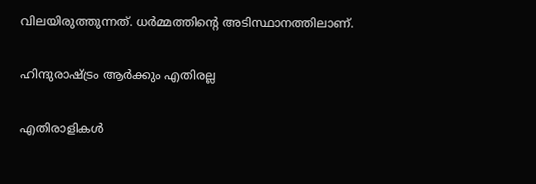വിലയിരുത്തുന്നത്. ധര്‍മ്മത്തിന്‍റെ അടിസ്ഥാനത്തിലാണ്.

ഹിന്ദുരാഷ്ട്രം ആര്‍ക്കും എതിരല്ല

എതിരാളികള്‍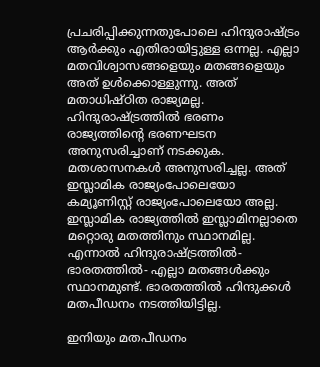പ്രചരിപ്പിക്കുന്നതുപോലെ ഹിന്ദുരാഷ്ട്രം ആര്‍ക്കും എതിരായിട്ടുള്ള ഒന്നല്ല. എല്ലാ മതവിശ്വാസങ്ങളെയും മതങ്ങളെയും അത് ഉള്‍ക്കൊള്ളുന്നു. അത് മതാധിഷ്ഠിത രാജ്യമല്ല. ഹിന്ദുരാഷ്ട്രത്തില്‍ ഭരണം രാജ്യത്തിന്റെ ഭരണഘടന അനുസരിച്ചാണ് നടക്കുക. മതശാസനകള്‍ അനുസരിച്ചല്ല. അത് ഇസ്ലാമിക രാജ്യംപോലെയോ കമ്യൂണിസ്റ്റ് രാജ്യംപോലെയോ അല്ല. ഇസ്ലാമിക രാജ്യത്തില്‍ ഇസ്ലാമിനല്ലാതെ മറ്റൊരു മതത്തിനും സ്ഥാനമില്ല. എന്നാല്‍ ഹിന്ദുരാഷ്ട്രത്തില്‍- ഭാരതത്തില്‍- എല്ലാ മതങ്ങള്‍ക്കും സ്ഥാനമുണ്ട്. ഭാരതത്തില്‍ ഹിന്ദുക്കള്‍ മതപീഡനം നടത്തിയിട്ടില്ല.

ഇനിയും മതപീഡനം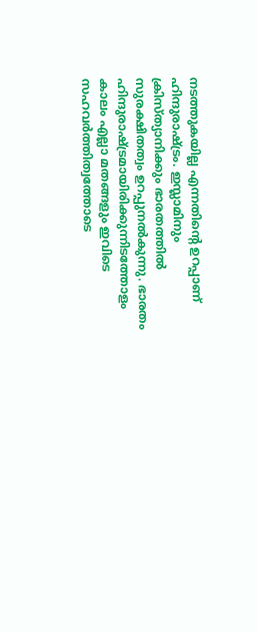നടത്തുകയില്ല എന്നതിന്‍റെ ഉറപ്പാണ് ഹിന്ദുരാഷ്ട്രം. ഇസ്ലാമിനും ക്രിസ്ത്യാനിക്കും ഭാരതത്തില്‍ സുരക്ഷിതത്വം ഉറപ്പുനല്‍കുന്നു. ഭാരതം ഹിന്ദുരാഷ്ട്രമായിരിക്കുന്നിടത്തോളം കാലം എല്ലാ മതങ്ങളും ഇവിടെ സഹവര്‍ത്തിത്വത്തോടെ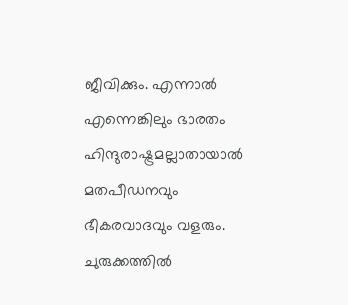ജീവിക്കും. എന്നാല്‍ എന്നെങ്കിലും ഭാരതം ഹിന്ദുരാഷ്ട്രമല്ലാതായാല്‍ മതപീഡനവും ഭീകരവാദവും വളരും. ചുരുക്കത്തില്‍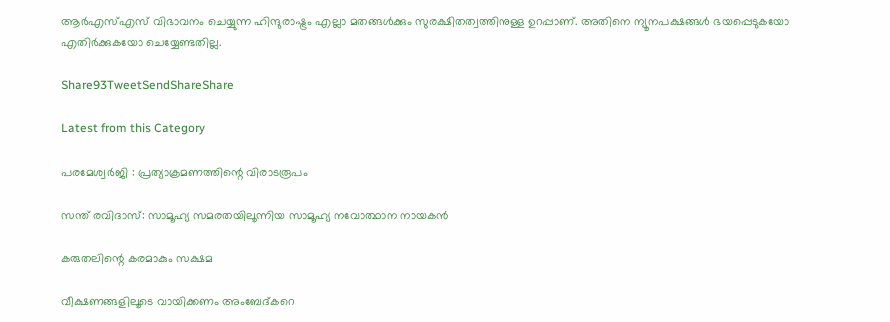ആര്‍എസ്എസ് വിഭാവനം ചെയ്യുന്ന ഹിന്ദുരാഷ്ട്രം എല്ലാ മതങ്ങള്‍ക്കും സുരക്ഷിതത്വത്തിനുള്ള ഉറപ്പാണ്. അതിനെ ന്യൂനപക്ഷങ്ങള്‍ ഭയപ്പെടുകയോ എതിര്‍ക്കുകയോ ചെയ്യേണ്ടതില്ല.

Share93TweetSendShareShare

Latest from this Category

പരമേശ്വര്‍ജി : പ്രത്യാക്രമണത്തിന്റെ വിരാടരൂപം

സന്ത് രവിദാസ്: സാമൂഹ്യ സമരതയിലൂന്നിയ സാമൂഹ്യ നവോത്ഥാന നായകൻ

കരുതലിന്റെ കരമാകും സക്ഷമ

വീക്ഷണങ്ങളിലൂടെ വായിക്കണം അംബേദ്കറെ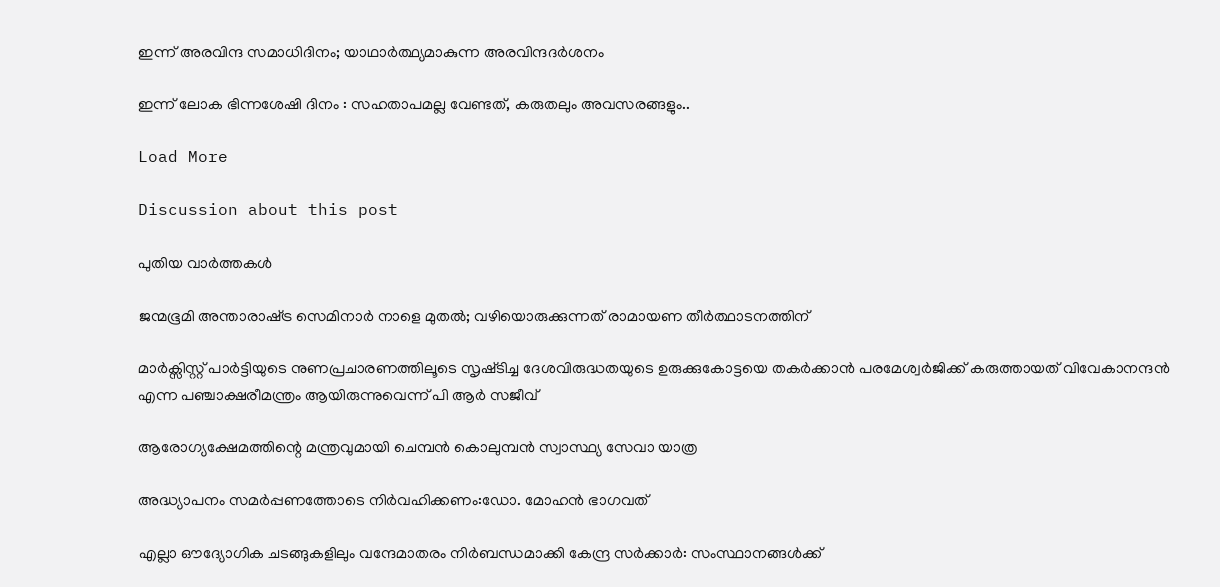ഇന്ന് അരവിന്ദ സമാധിദിനം; യാഥാർത്ഥ്യമാകുന്ന അരവിന്ദദർശനം

ഇന്ന് ലോക ഭിന്നശേഷി ദിനം : സഹതാപമല്ല വേണ്ടത്, കരുതലും അവസരങ്ങളും..

Load More

Discussion about this post

പുതിയ വാര്‍ത്തകള്‍

ജന്മഭൂമി അന്താരാഷ്‌ട്ര സെമിനാർ നാളെ മുതൽ; വഴിയൊരുക്കുന്നത് രാമായണ തീർത്ഥാടനത്തിന്

മാർക്സിസ്റ്റ്‌ പാർട്ടിയുടെ നുണപ്രചാരണത്തിലൂടെ സൃഷ്‌ടിച്ച ദേശവിരുദ്ധതയുടെ ഉരുക്കുകോട്ടയെ തകർക്കാൻ പരമേശ്വർജിക്ക് കരുത്തായത് വിവേകാനന്ദൻ എന്ന പഞ്ചാക്ഷരീമന്ത്രം ആയിരുന്നുവെന്ന് പി ആർ സജീവ്

ആരോഗ്യക്ഷേമത്തിന്റെ മന്ത്രവുമായി ചെമ്പന്‍ കൊലുമ്പന്‍ സ്വാസ്ഥ്യ സേവാ യാത്ര

അദ്ധ്യാപനം സമര്‍പ്പണത്തോടെ നിര്‍വഹിക്കണം:ഡോ. മോഹന്‍ ഭാഗവത്

എല്ലാ ഔദ്യോഗിക ചടങ്ങുകളിലും വന്ദേമാതരം നിർബന്ധമാക്കി കേന്ദ്ര സർക്കാർ: സംസ്ഥാനങ്ങൾക്ക്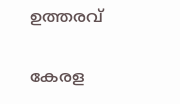ഉത്തരവ്

കേരള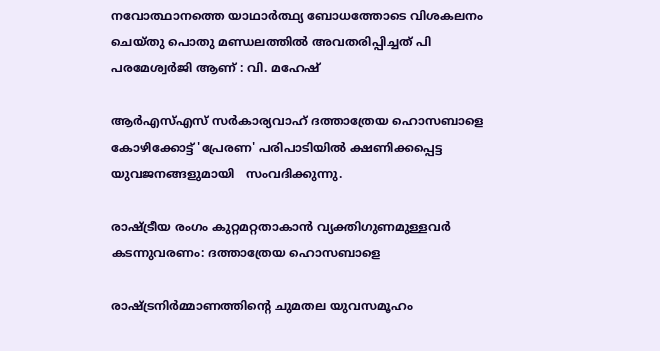നവോത്ഥാനത്തെ യാഥാർത്ഥ്യ ബോധത്തോടെ വിശകലനം ചെയ്തു പൊതു മണ്ഡലത്തിൽ അവതരിപ്പിച്ചത് പി പരമേശ്വർജി ആണ് : വി. മഹേഷ്‌

ആര്‍എസ്എസ് സര്‍കാര്യവാഹ് ദത്താത്രേയ ഹൊസബാളെ കോഴിക്കോട്ട് 'പ്രേരണ' പരിപാടിയില്‍ ക്ഷണിക്കപ്പെട്ട യുവജനങ്ങളുമായി   സംവദിക്കുന്നു.

രാഷ്ട്രീയ രംഗം കുറ്റമറ്റതാകാന്‍ വ്യക്തിഗുണമുള്ളവര്‍ കടന്നുവരണം: ദത്താത്രേയ ഹൊസബാളെ

രാഷ്ട്രനിര്‍മ്മാണത്തിന്റെ ചുമതല യുവസമൂഹം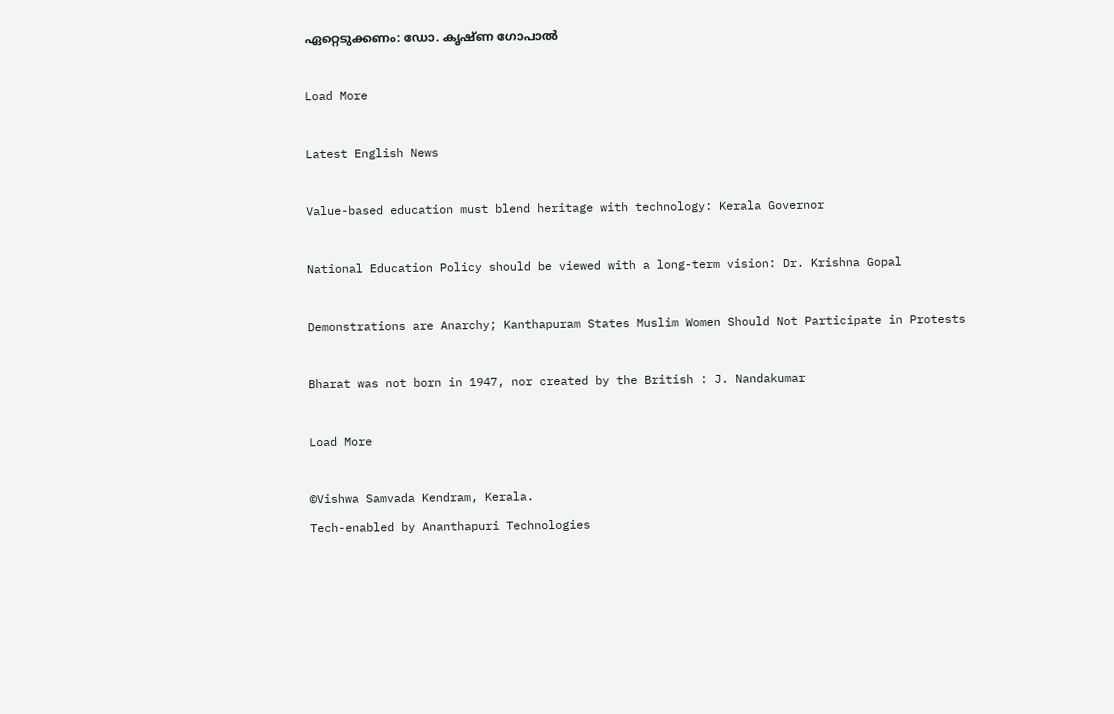ഏറ്റെടുക്കണം: ഡോ. കൃഷ്ണ ഗോപാല്‍

Load More

Latest English News

Value-based education must blend heritage with technology: Kerala Governor

National Education Policy should be viewed with a long-term vision: Dr. Krishna Gopal

Demonstrations are Anarchy; Kanthapuram States Muslim Women Should Not Participate in Protests

Bharat was not born in 1947, nor created by the British : J. Nandakumar

Load More

©Vishwa Samvada Kendram, Kerala.
Tech-enabled by Ananthapuri Technologies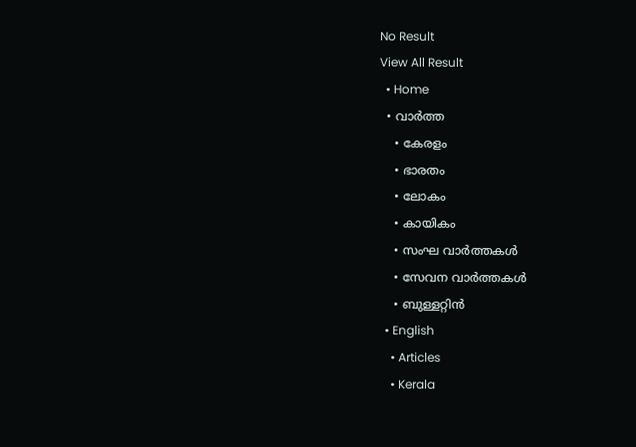No Result
View All Result
  • Home
  • വാര്‍ത്ത
    • കേരളം
    • ഭാരതം
    • ലോകം
    • കായികം
    • സംഘ വാര്‍ത്തകള്‍
    • സേവന വാര്‍ത്തകള്‍
    • ബുള്ളറ്റിൻ
  • English
    • Articles
    • Kerala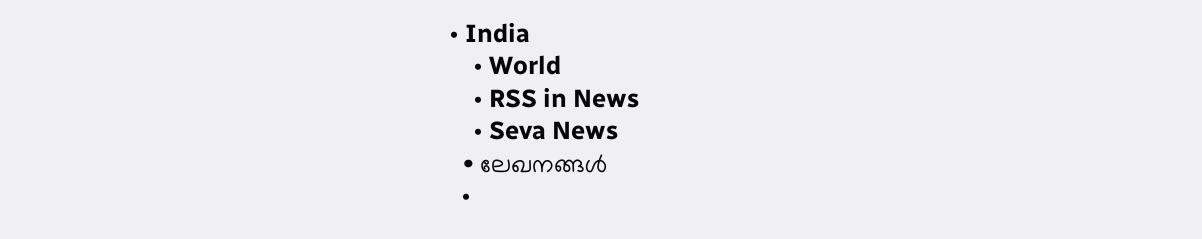• India
    • World
    • RSS in News
    • Seva News
  • ലേഖനങ്ങള്‍
  •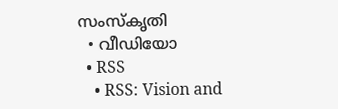സംസ്കൃതി
  • വീഡിയോ
  • RSS
    • RSS: Vision and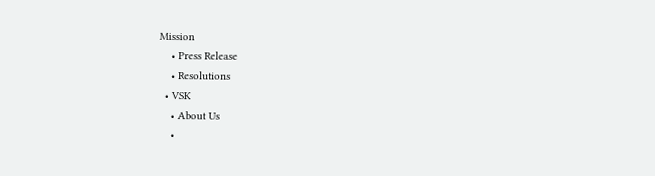Mission
    • Press Release
    • Resolutions
  • VSK
    • About Us
    •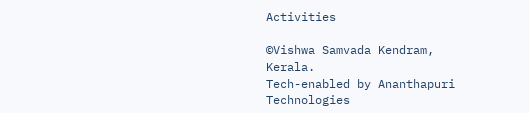Activities

©Vishwa Samvada Kendram, Kerala.
Tech-enabled by Ananthapuri Technologies